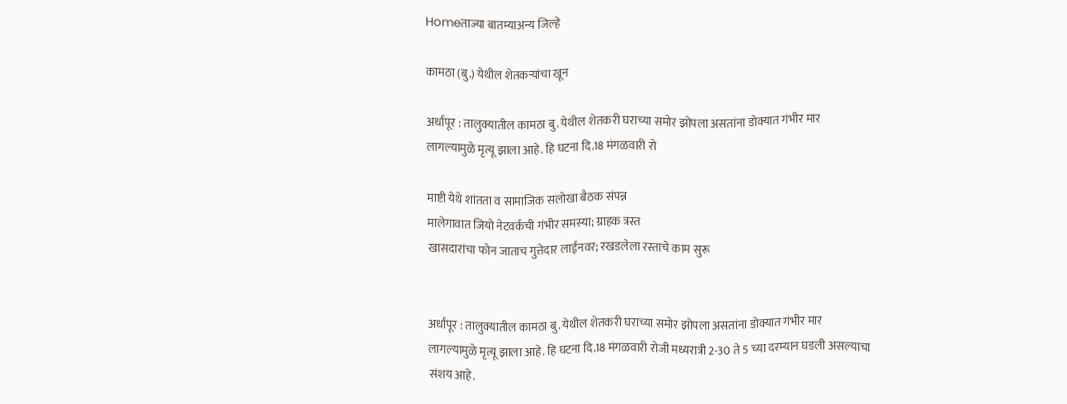Homeताज्या बातम्याअन्य जिल्हे

कामठा (बु.) येथील शेतकर्‍यांचा खून

अर्धापूर : तालुक्यातील कामठा बु. येथील शेतकरी घराच्या समोर झोपला असतांना डोक्यात गंभीर मार लागल्यामुळे मृत्यू झाला आहे. हि घटना दि.18 मंगळवारी रो

माष्टी येथे शांतता व सामाजिक सलोखा बैठक संपन्न
मालेगावात जियो नेटवर्कची गंभीर समस्या; ग्राहक त्रस्त
खासदारांचा फोन जाताच गुत्तेदार लाईनवर; रखडलेला रस्ताचे काम सुरू


अर्धापूर : तालुक्यातील कामठा बु. येथील शेतकरी घराच्या समोर झोपला असतांना डोक्यात गंभीर मार लागल्यामुळे मृत्यू झाला आहे. हि घटना दि.18 मंगळवारी रोजी मध्यरात्री 2-30 ते 5 च्या दरम्यान घडली असल्याचा संशय आहे.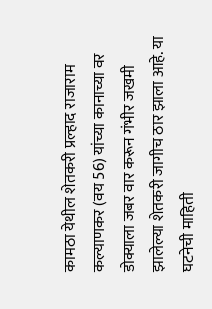कामठा येथील शेतकरी प्रल्हाद राजाराम कल्याणकर (वय 56) यांच्या कानाच्या वर डोक्याला जबर वार करून गंभीर जखमी झालेल्या शेतकरी जागीच ठार झाला आहे. या घटनेची माहिती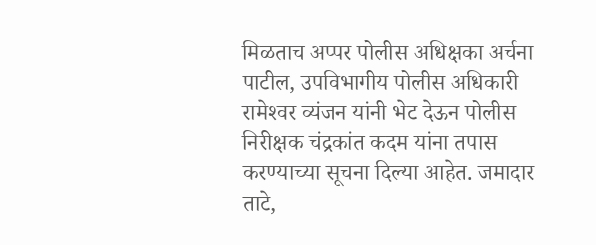मिळताच अप्पर पोलीस अधिक्षका अर्चना पाटील, उपविभागीय पोलीस अधिकारी रामेश्‍वर व्यंजन यांनी भेट देऊन पोलीस निरीक्षक चंद्रकांत कदम यांना तपास करण्याच्या सूचना दिल्या आहेत. जमादार ताटे,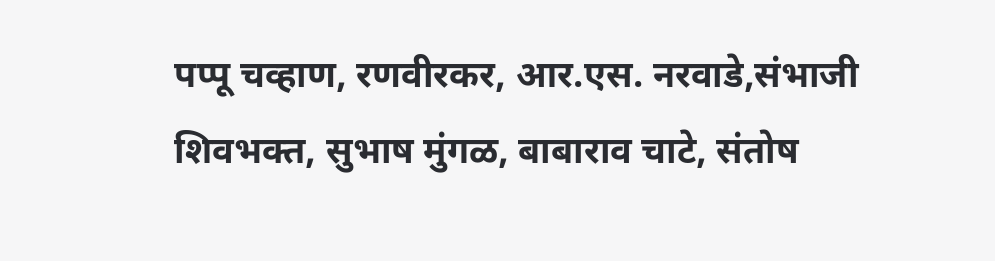पप्पू चव्हाण, रणवीरकर, आर.एस. नरवाडे,संभाजी शिवभक्त, सुभाष मुंगळ, बाबाराव चाटे, संतोष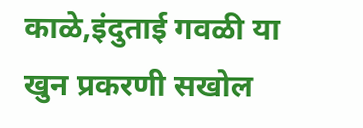काळे,इंदुताई गवळी या खुन प्रकरणी सखोल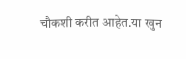चौकशी करीत आहेत.या खुन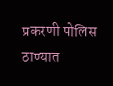प्रकरणी पोलिस ठाण्यात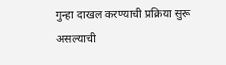गुन्हा दाखल करण्याची प्रक्रिया सुरू असल्याची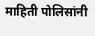माहिती पोलिसांनी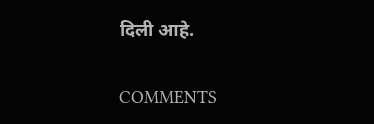दिली आहे.

COMMENTS